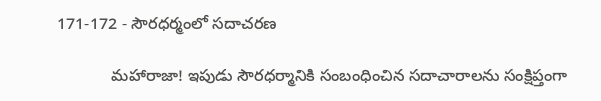171-172 - సౌరధర్మంలో సదాచరణ

            మహారాజా! ఇపుడు సౌరధర్మానికి సంబంధించిన సదాచారాలను సంక్షిప్తంగా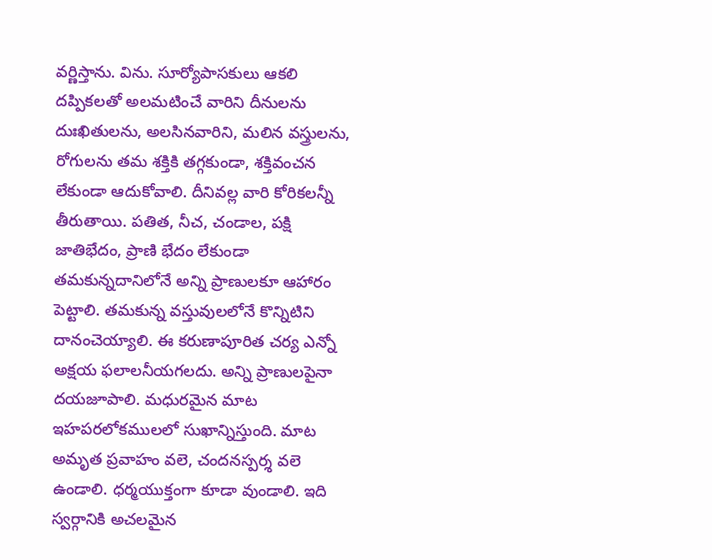వర్ణిస్తాను. విను. సూర్యోపాసకులు ఆకలి దప్పికలతో అలమటించే వారిని దీనులను దుఃఖితులను, అలసినవారిని, మలిన వస్త్రులను, రోగులను తమ శక్తికి తగ్గకుండా, శక్తివంచన లేకుండా ఆదుకోవాలి. దీనివల్ల వారి కోరికలన్నీ తీరుతాయి. పతిత, నీచ, చండాల, పక్షి జాతిభేదం, ప్రాణి భేదం లేకుండా తమకున్నదానిలోనే అన్ని ప్రాణులకూ ఆహారం పెట్టాలి. తమకున్న వస్తువులలోనే కొన్నిటిని దానంచెయ్యాలి. ఈ కరుణాపూరిత చర్య ఎన్నో అక్షయ ఫలాలనీయగలదు. అన్ని ప్రాణులపైనా దయజూపాలి. మధురమైన మాట ఇహపరలోకములలో సుఖాన్నిస్తుంది. మాట అమృత ప్రవాహం వలె, చందనస్పర్శ వలె ఉండాలి. ధర్మయుక్తంగా కూడా వుండాలి. ఇది స్వర్గానికి అచలమైన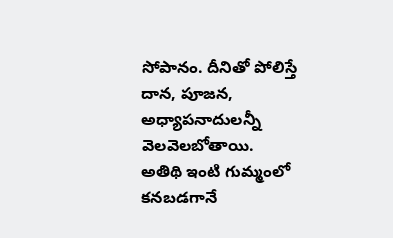సోపానం. దీనితో పోలిస్తే దాన, పూజన, అధ్యాపనాదులన్నీ వెలవెలబోతాయి. అతిథి ఇంటి గుమ్మంలో కనబడగానే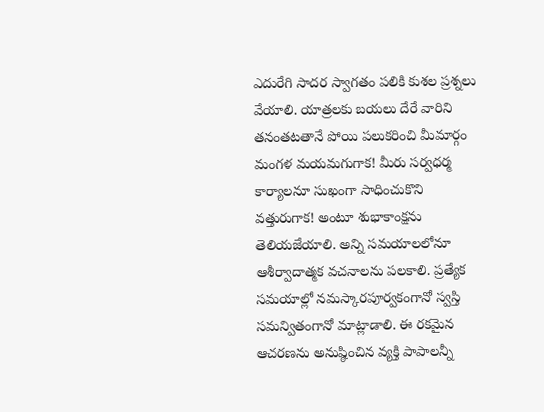ఎదురేగి సాదర స్వాగతం పలికి కుశల ప్రశ్నలు వేయాలి. యాత్రలకు బయలు దేరే వారిని తనంతటతానే పోయి పలుకరించి మీమార్గం మంగళ మయమగుగాక! మీరు సర్వధర్మ కార్యాలనూ సుఖంగా సాధించుకొని వత్తురుగాక! అంటూ శుభాకాంక్షను తెలియజేయాలి. అన్ని సమయాలలోనూ ఆశీర్వాదాత్మక వచనాలను పలకాలి. ప్రత్యేక సమయాల్లో నమస్కారపూర్వకంగానో స్వస్తి సమన్వితంగానో మాట్లాడాలి. ఈ రకమైన ఆచరణను అనుష్ఠించిన వ్యక్తి పాపాలన్నీ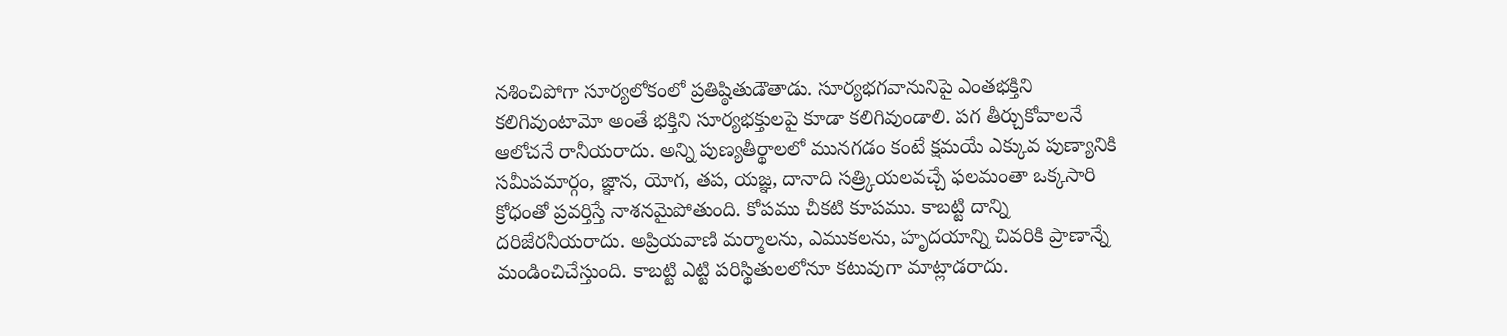నశించిపోగా సూర్యలోకంలో ప్రతిష్ఠితుడౌతాడు. సూర్యభగవానునిపై ఎంతభక్తిని కలిగివుంటామో అంతే భక్తిని సూర్యభక్తులపై కూడా కలిగివుండాలి. పగ తీర్చుకోవాలనే ఆలోచనే రానీయరాదు. అన్ని పుణ్యతీర్థాలలో మునగడం కంటే క్షమయే ఎక్కువ పుణ్యానికి సమీపమార్గం, జ్ఞాన, యోగ, తప, యజ్ఞ, దానాది సత్ర్కియలవచ్చే ఫలమంతా ఒక్కసారి క్రోధంతో ప్రవర్తిస్తే నాశనమైపోతుంది. కోపము చీకటి కూపము. కాబట్టి దాన్ని దరిజేరనీయరాదు. అప్రియవాణి మర్మాలను, ఎముకలను, హృదయాన్ని చివరికి ప్రాణాన్నే మండించిచేస్తుంది. కాబట్టి ఎట్టి పరిస్థితులలోనూ కటువుగా మాట్లాడరాదు.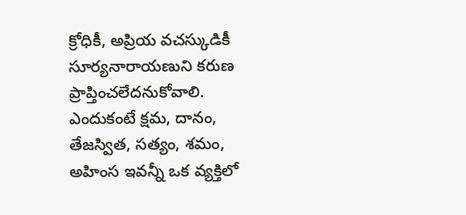క్రోధికీ, అప్రియ వచస్కుడికీ సూర్యనారాయణుని కరుణ ప్రాప్తించలేదనుకోవాలి. ఎందుకంటే క్షమ, దానం, తేజస్విత, సత్యం, శమం, అహింస ఇవన్నీ ఒక వ్యక్తిలో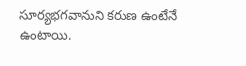సూర్యభగవానుని కరుణ ఉంటేనే ఉంటాయి.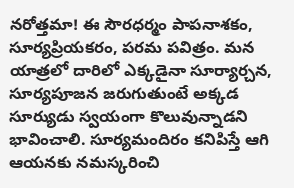నరోత్తమా! ఈ సౌరధర్మం పాపనాశకం, సూర్యప్రియకరం, పరమ పవిత్రం. మన యాత్రలో దారిలో ఎక్కడైనా సూర్యార్చన, సూర్యపూజన జరుగుతుంటే అక్కడ సూర్యుడు స్వయంగా కొలువున్నాడని భావించాలి. సూర్యమందిరం కనిపిస్తే ఆగి ఆయనకు నమస్కరించి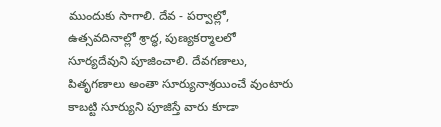ముందుకు సాగాలి. దేవ - పర్వాల్లో, ఉత్సవదినాల్లో శ్రాద్ధ, పుణ్యకర్మాలలో సూర్యదేవుని పూజించాలి. దేవగణాలు, పితృగణాలు అంతా సూర్యునాశ్రయించే వుంటారు కాబట్టి సూర్యుని పూజిస్తే వారు కూడా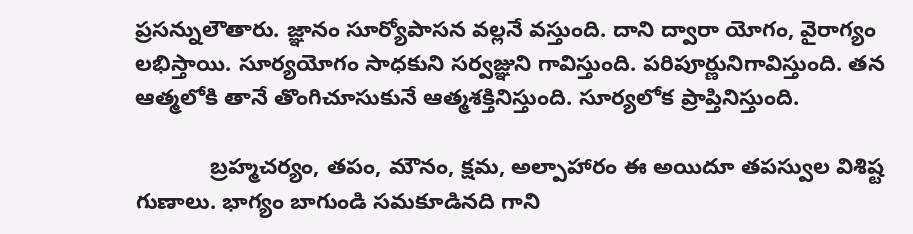ప్రసన్నులౌతారు. జ్ఞానం సూర్యోపాసన వల్లనే వస్తుంది. దాని ద్వారా యోగం, వైరాగ్యం లభిస్తాయి. సూర్యయోగం సాధకుని సర్వజ్ఞుని గావిస్తుంది. పరిపూర్ణునిగావిస్తుంది. తన ఆత్మలోకి తానే తొంగిచూసుకునే ఆత్మశక్తినిస్తుంది. సూర్యలోక ప్రాప్తినిస్తుంది.

            బ్రహ్మచర్యం, తపం, మౌనం, క్షమ, అల్పాహారం ఈ అయిదూ తపస్వుల విశిష్ట గుణాలు. భాగ్యం బాగుండి సమకూడినది గాని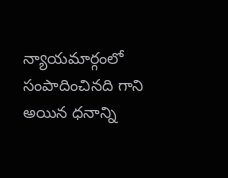న్యాయమార్గంలో సంపాదించినది గాని అయిన ధనాన్ని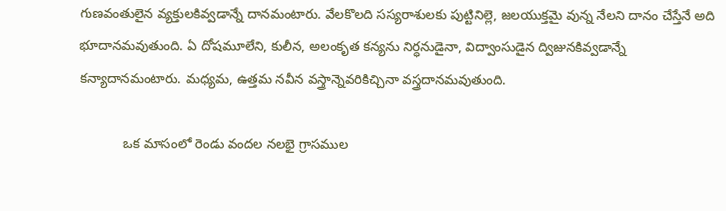గుణవంతులైన వ్యక్తులకివ్వడాన్నే దానమంటారు. వేలకొలది సస్యరాశులకు పుట్టినిల్లె, జలయుక్తమై వున్న నేలని దానం చేస్తేనే అది భూదానమవుతుంది. ఏ దోషమూలేని, కులీన, అలంకృత కన్యను నిర్ధనుడైనా, విద్వాంసుడైన ద్విజునకివ్వడాన్నే కన్యాదానమంటారు. మధ్యమ, ఉత్తమ నవీన వస్త్రాన్నెవరికిచ్చినా వస్త్రదానమవుతుంది.

            ఒక మాసంలో రెండు వందల నలభై గ్రాసముల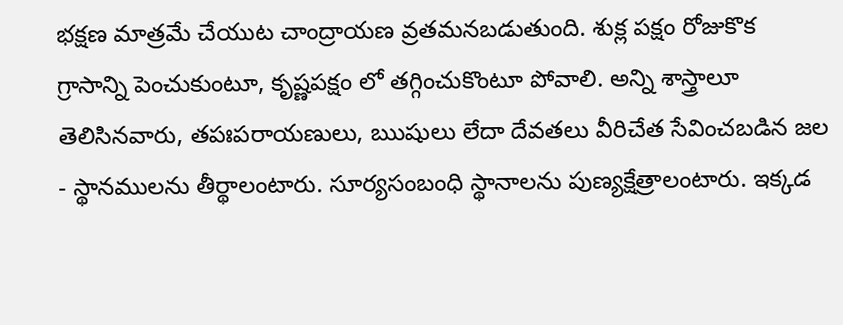భక్షణ మాత్రమే చేయుట చాంద్రాయణ వ్రతమనబడుతుంది. శుక్ల పక్షం రోజుకొక గ్రాసాన్ని పెంచుకుంటూ, కృష్ణపక్షం లో తగ్గించుకొంటూ పోవాలి. అన్ని శాస్త్రాలూ తెలిసినవారు, తపఃపరాయణులు, ఋషులు లేదా దేవతలు వీరిచేత సేవించబడిన జల - స్థానములను తీర్థాలంటారు. సూర్యసంబంధి స్థానాలను పుణ్యక్షేత్రాలంటారు. ఇక్కడ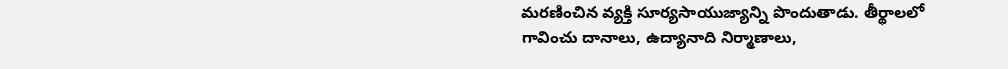మరణించిన వ్యక్తి సూర్యసాయుజ్యాన్ని పొందుతాడు. తీర్థాలలో గావించు దానాలు, ఉద్యానాది నిర్మాణాలు,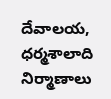దేవాలయ, ధర్మశాలాది నిర్మాణాలు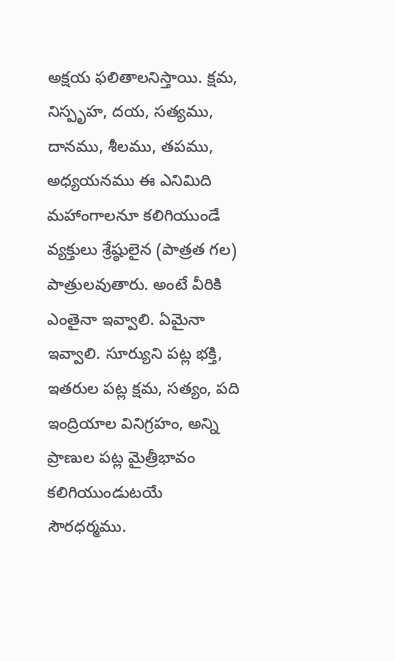అక్షయ ఫలితాలనిస్తాయి. క్షమ, నిస్పృహ, దయ, సత్యము, దానము, శీలము, తపము, అధ్యయనము ఈ ఎనిమిది మహాంగాలనూ కలిగియుండే వ్యక్తులు శ్రేష్ఠులైన (పాత్రత గల) పాత్రులవుతారు. అంటే వీరికి ఎంతైనా ఇవ్వాలి. ఏమైనా ఇవ్వాలి. సూర్యుని పట్ల భక్తి, ఇతరుల పట్ల క్షమ, సత్యం, పది ఇంద్రియాల వినిగ్రహం, అన్ని ప్రాణుల పట్ల మైత్రీభావం కలిగియుండుటయే సౌరధర్మము.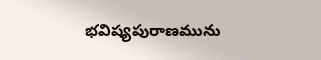భవిష్యపురాణమును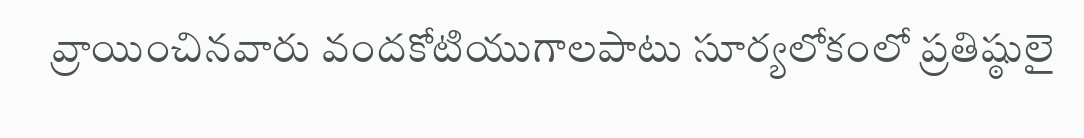వ్రాయించినవారు వందకోటియుగాలపాటు సూర్యలోకంలో ప్రతిష్ఠులై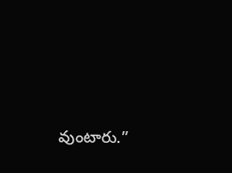వుంటారు.”